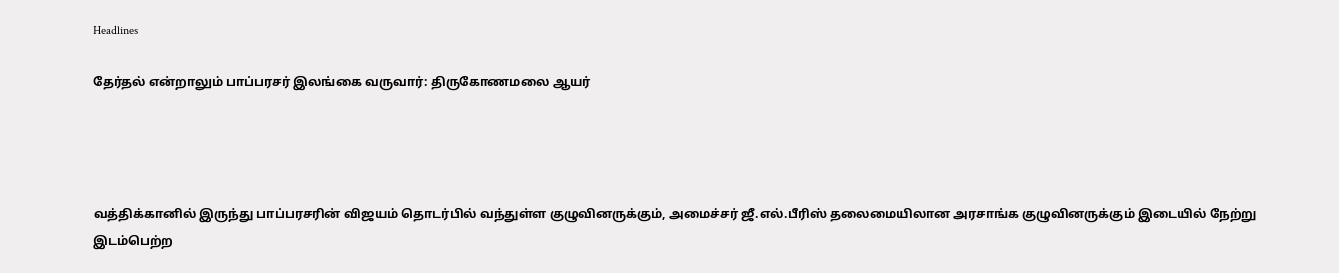Headlines

தேர்தல் என்றாலும் பாப்பரசர் இலங்கை வருவார்: திருகோணமலை ஆயர்




வத்திக்கானில் இருந்து பாப்பரசரின் விஜயம் தொடர்பில் வந்துள்ள குழுவினருக்கும், அமைச்சர் ஜீ.எல்.பீரிஸ் தலைமையிலான அரசாங்க குழுவினருக்கும் இடையில் நேற்று இடம்பெற்ற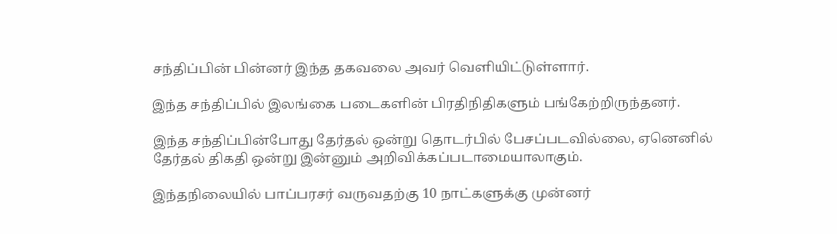சந்திப்பின் பின்னர் இந்த தகவலை அவர் வெளியிட்டுள்ளார்.

இந்த சந்திப்பில் இலங்கை படைகளின் பிரதிநிதிகளும் பங்கேற்றிருந்தனர்.

இந்த சந்திப்பின்போது தேர்தல் ஒன்று தொடர்பில் பேசப்படவில்லை, ஏனெனில் தேர்தல் திகதி ஒன்று இன்னும் அறிவிக்கப்படாமையாலாகும்.

இந்தநிலையில் பாப்பரசர் வருவதற்கு 10 நாட்களுக்கு முன்னர்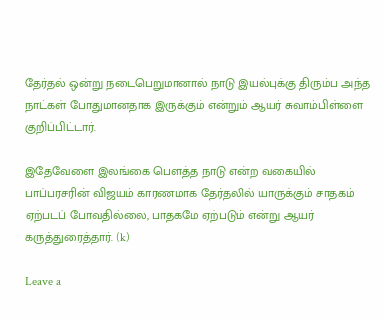தேர்தல் ஒன்று நடைபெறுமானால் நாடு இயல்புக்கு திரும்ப அந்த நாட்கள் போதுமானதாக இருக்கும் என்றும் ஆயர் சுவாம்பிள்ளை குறிப்பிட்டார்.

இதேவேளை இலங்கை பௌத்த நாடு என்ற வகையில் பாப்பரசரின் விஜயம் காரணமாக தேர்தலில் யாருக்கும் சாதகம் ஏற்படப் போவதில்லை, பாதகமே ஏற்படும் என்று ஆயர் கருத்துரைத்தார். (k)

Leave a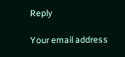Reply

Your email address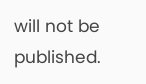will not be published.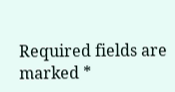Required fields are marked *